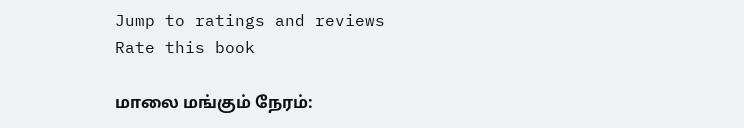Jump to ratings and reviews
Rate this book

மாலை மங்கும் நேரம்: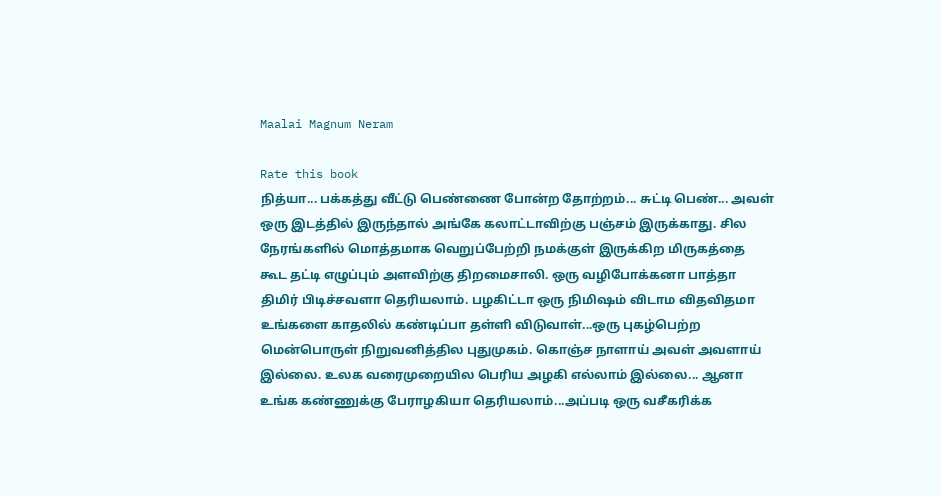Maalai Magnum Neram

Rate this book
நித்யா... பக்கத்து வீட்டு பெண்ணை போன்ற தோற்றம்... சுட்டி பெண்... அவள் ஒரு இடத்தில் இருந்தால் அங்கே கலாட்டாவிற்கு பஞ்சம் இருக்காது. சில நேரங்களில் மொத்தமாக வெறுப்பேற்றி நமக்குள் இருக்கிற மிருகத்தை கூட தட்டி எழுப்பும் அளவிற்கு திறமைசாலி. ஒரு வழிபோக்கனா பாத்தா திமிர் பிடிச்சவளா தெரியலாம். பழகிட்டா ஒரு நிமிஷம் விடாம விதவிதமா உங்களை காதலில் கண்டிப்பா தள்ளி விடுவாள்...ஒரு புகழ்பெற்ற மென்பொருள் நிறுவனித்தில புதுமுகம். கொஞ்ச நாளாய் அவள் அவளாய் இல்லை. உலக வரைமுறையில பெரிய அழகி எல்லாம் இல்லை... ஆனா உங்க கண்ணுக்கு பேராழகியா தெரியலாம்...அப்படி ஒரு வசீகரிக்க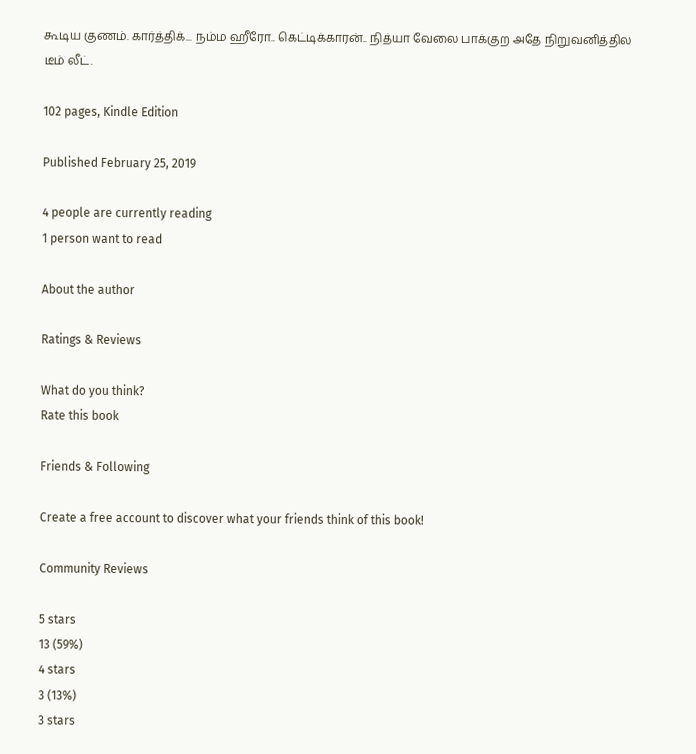கூடிய குணம். கார்த்திக்... நம்ம ஹீரோ.. கெட்டிக்காரன்.. நித்யா வேலை பாக்குற அதே நிறுவனித்தில டீம் லீட்.

102 pages, Kindle Edition

Published February 25, 2019

4 people are currently reading
1 person want to read

About the author

Ratings & Reviews

What do you think?
Rate this book

Friends & Following

Create a free account to discover what your friends think of this book!

Community Reviews

5 stars
13 (59%)
4 stars
3 (13%)
3 stars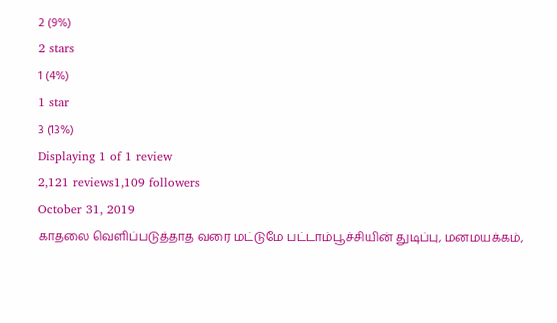2 (9%)
2 stars
1 (4%)
1 star
3 (13%)
Displaying 1 of 1 review
2,121 reviews1,109 followers
October 31, 2019
காதலை வெளிப்படுத்தாத வரை மட்டுமே பட்டாம்பூச்சியின் துடிப்பு, மனமயக்கம்,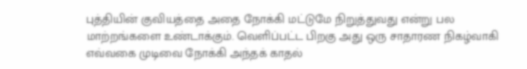புத்தியின் குவியத்தை அதை நோக்கி மட்டுமே நிறுத்துவது என்று பல மாற்றங்களை உண்டாக்கும். வெளிப்பட்ட பிறகு அது ஒரு சாதாரண நிகழ்வாகி எவ்வகை முடிவை நோக்கி அந்தக் காதல்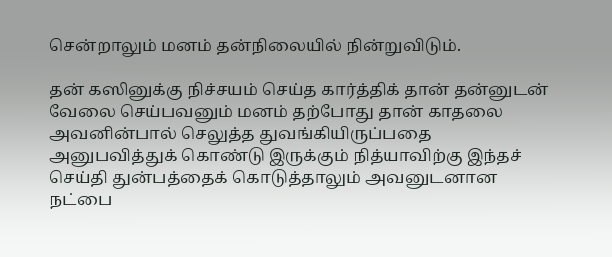சென்றாலும் மனம் தன்நிலையில் நின்றுவிடும்.

தன் கஸினுக்கு நிச்சயம் செய்த கார்த்திக் தான் தன்னுடன் வேலை செய்பவனும் மனம் தற்போது தான் காதலை அவனின்பால் செலுத்த துவங்கியிருப்பதை அனுபவித்துக் கொண்டு இருக்கும் நித்யாவிற்கு இந்தச் செய்தி துன்பத்தைக் கொடுத்தாலும் அவனுடனான நட்பை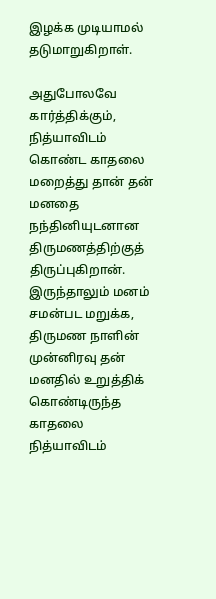இழக்க முடியாமல் தடுமாறுகிறாள்.

அதுபோலவே கார்த்திக்கும், நித்யாவிடம் கொண்ட காதலை மறைத்து தான் தன் மனதை நந்தினியுடனான திருமணத்திற்குத் திருப்புகிறான். இருந்தாலும் மனம் சமன்பட மறுக்க, திருமண நாளின் முன்னிரவு தன் மனதில் உறுத்திக் கொண்டிருந்த காதலை நித்யாவிடம்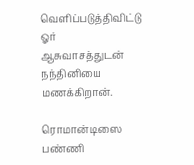வெளிப்படுத்திவிட்டு ஓர் ஆசுவாசத்துடன் நந்தினியை மணக்கிறான்.

ரொமான்டிஸை பண்ணி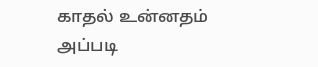காதல் உன்னதம் அப்படி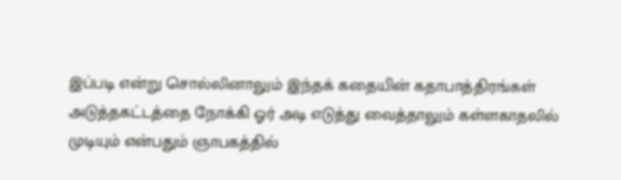இப்படி என்று சொல்லினாலும் இந்தக் கதையின் கதாபாத்திரங்கள் அடுத்தகட்டத்தை நோக்கி ஓர் அடி எடுத்து வைத்தாலும் கள்ளகாதலில் முடியும் என்பதும் ஞாபகத்தில்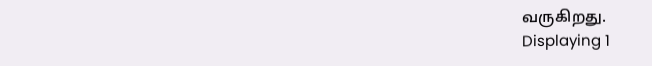வருகிறது.
Displaying 1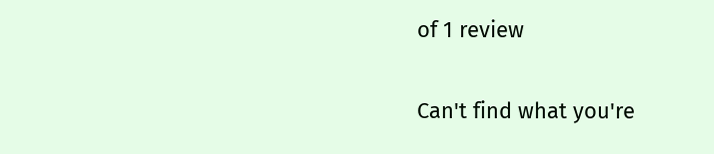of 1 review

Can't find what you're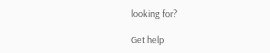looking for?

Get help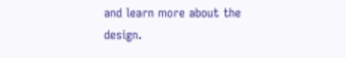and learn more about the design.